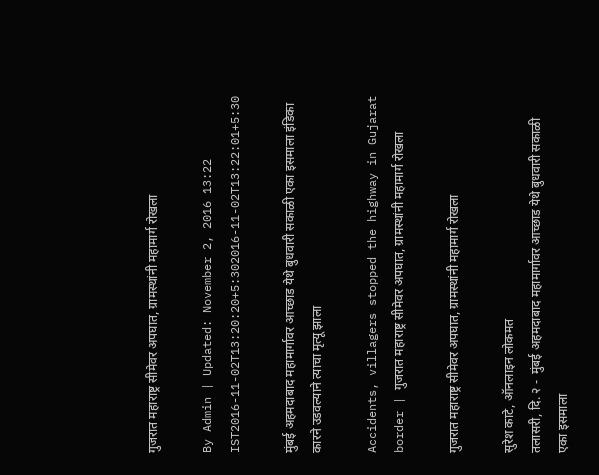गुजरात महाराष्ट्र सीमेवर अपघात, ग्रामस्थांनी महामार्ग रोखला

By Admin | Updated: November 2, 2016 13:22 IST2016-11-02T13:20:20+5:302016-11-02T13:22:01+5:30

मुंबई अहमदाबाद महामार्गावर आच्छाड येथे बुधवारी सकाळी एका इसमाला इंडिका कारने उडवल्याने त्याचा मृत्यू झाला

Accidents, villagers stopped the highway in Gujarat border | गुजरात महाराष्ट्र सीमेवर अपघात, ग्रामस्थांनी महामार्ग रोखला

गुजरात महाराष्ट्र सीमेवर अपघात, ग्रामस्थांनी महामार्ग रोखला

सुरेश काटे, ऑनलाइन लोकमत
तलासरी, दि. २ -  मुंबई अहमदाबाद महामार्गावर आच्छाड येथे बुधवारी सकाळी एका इसमाला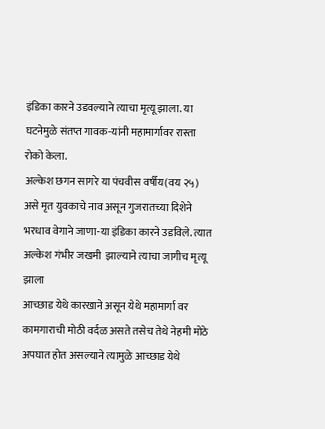इंडिका कारने उडवल्याने त्याचा मृत्यू झाला. या घटनेमुळे संतप्त गावक-यांनी महामार्गावर रास्ता रोको केला.
अल्केश छगन सागरे या पंचवीस वर्षीय(वय २५) असे मृत युवकाचे नाव असून गुजरातच्या दिशेने भरधाव वेगाने जाणा-या इंडिका कारने उडविले. त्यात अल्केश गंभीर जखमी  झाल्याने त्याचा जागीच मृत्यू झाला
आच्छाड येथे कारखाने असून येथे महामार्गा वर कामगाराची मोठी वर्दळ असते तसेच तेथे नेहमी मोठे अपघात होत असल्याने त्यामुळे आच्छाड येथे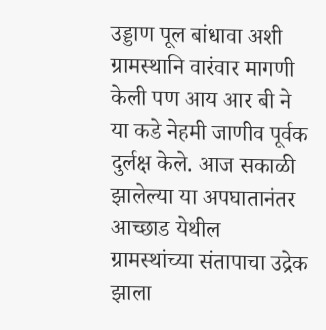उड्डाण पूल बांधावा अशी ग्रामस्थानि वारंवार मागणी केली पण आय आर बी ने या कडे नेहमी जाणीव पूर्वक दुर्लक्ष केले. आज सकाळी झालेल्या या अपघातानंतर आच्छाड येथील ग्रामस्थांच्या संतापाचा उद्रेक झाला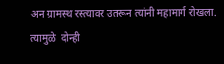अन ग्रामस्थ रस्त्यावर उतरून त्यांनी महामार्ग रोखला. त्यामुळे  दोन्ही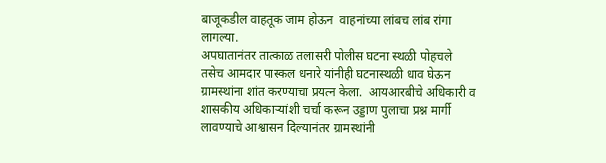बाजूकडील वाहतूक जाम होऊन  वाहनांच्या लांबच लांब रांगा लागल्या.
अपघातानंतर तात्काळ तलासरी पोलीस घटना स्थळी पोहचले तसेच आमदार पास्कल धनारे यांनीही घटनास्थळी धाव घेऊन ग्रामस्थांना शांत करण्याचा प्रयत्न केला.  आयआरबीचे अधिकारी व शासकीय अधिकाऱ्यांशी चर्चा करून उड्डाण पुलाचा प्रश्न मार्गी लावण्याचे आश्वासन दिल्यानंतर ग्रामस्थांनी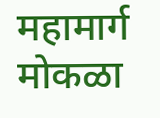महामार्ग मोकळा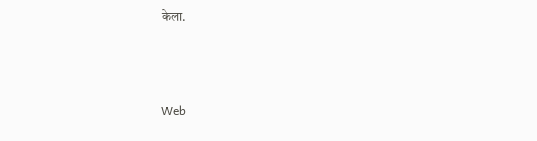केला.



Web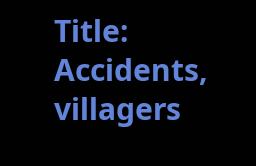Title: Accidents, villagers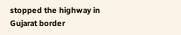stopped the highway in Gujarat border